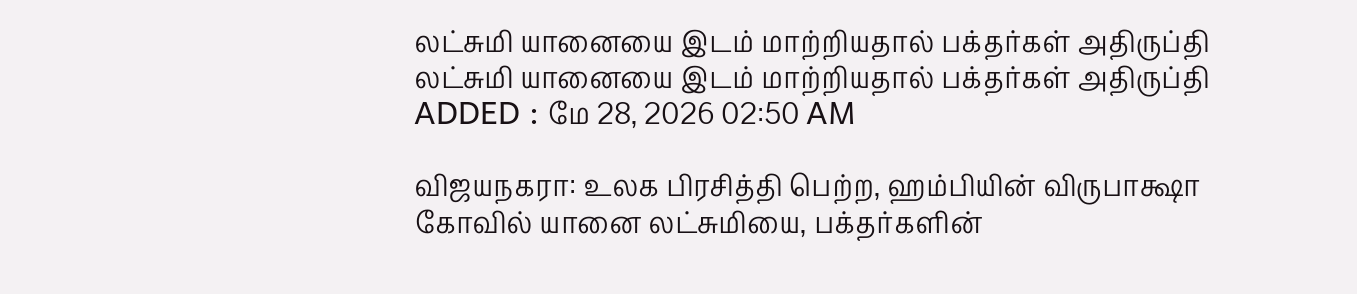லட்சுமி யானையை இடம் மாற்றியதால் பக்தர்கள் அதிருப்தி
லட்சுமி யானையை இடம் மாற்றியதால் பக்தர்கள் அதிருப்தி
ADDED : மே 28, 2026 02:50 AM

விஜயநகரா: உலக பிரசித்தி பெற்ற, ஹம்பியின் விருபாக்ஷா கோவில் யானை லட்சுமியை, பக்தர்களின்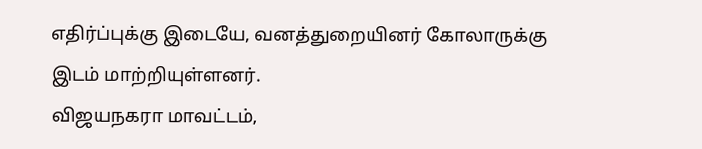எதிர்ப்புக்கு இடையே, வனத்துறையினர் கோலாருக்கு இடம் மாற்றியுள்ளனர்.
விஜயநகரா மாவட்டம்,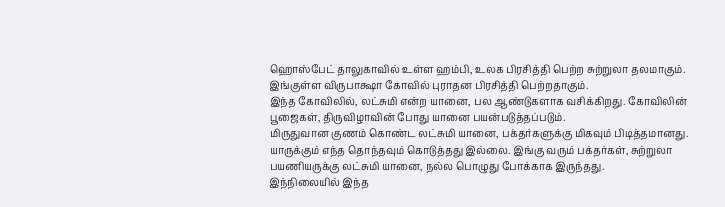ஹொஸ்பேட் தாலுகாவில் உள்ள ஹம்பி, உலக பிரசித்தி பெற்ற சுற்றுலா தலமாகும். இங்குள்ள விருபாக்ஷா கோவில் புராதன பிரசித்தி பெற்றதாகும்.
இந்த கோவிலில், லட்சுமி என்ற யானை, பல ஆண்டுகளாக வசிக்கிறது. கோவிலின் பூஜைகள், திருவிழாவின் போது யானை பயன்படுத்தப்படும்.
மிருதுவான குணம் கொண்ட லட்சுமி யானை, பக்தர்களுக்கு மிகவும் பிடித்தமானது. யாருக்கும் எந்த தொந்தவும் கொடுத்தது இல்லை. இங்கு வரும் பக்தர்கள், சுற்றுலா பயணியருக்கு லட்சுமி யானை, நல்ல பொழுது போக்காக இருந்தது.
இந்நிலையில் இந்த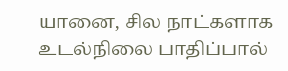யானை, சில நாட்களாக உடல்நிலை பாதிப்பால்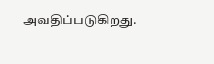அவதிப்படுகிறது.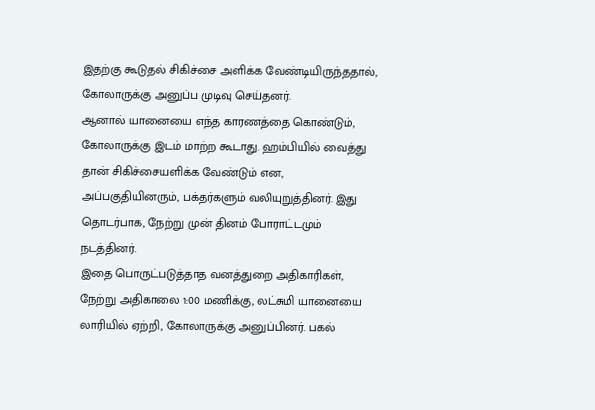இதற்கு கூடுதல் சிகிச்சை அளிக்க வேண்டியிருந்ததால், கோலாருக்கு அனுப்ப முடிவு செய்தனர்.
ஆனால் யானையை எந்த காரணத்தை கொண்டும், கோலாருக்கு இடம் மாற்ற கூடாது. ஹம்பியில் வைத்து தான் சிகிச்சையளிக்க வேண்டும் என, அப்பகுதியினரும், பக்தர்களும் வலியுறுத்தினர். இது தொடர்பாக, நேற்று முன் தினம் போராட்டமும் நடத்தினர்.
இதை பொருட்படுத்தாத வனத்துறை அதிகாரிகள், நேற்று அதிகாலை 1:00 மணிக்கு, லட்சுமி யானையை லாரியில் ஏற்றி, கோலாருக்கு அனுப்பினர். பகல்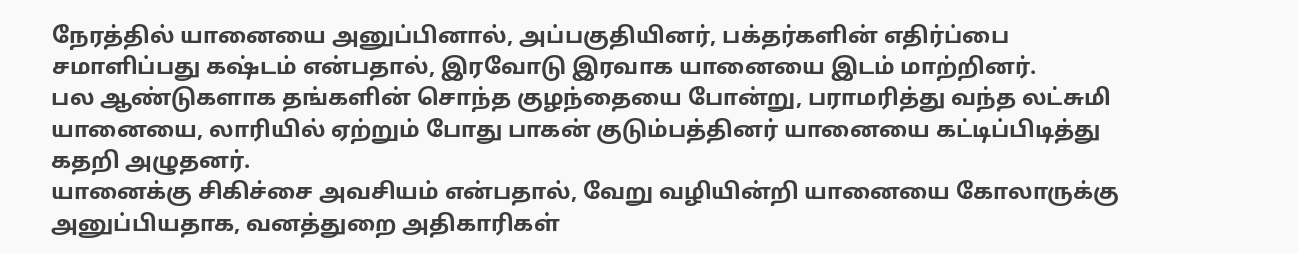நேரத்தில் யானையை அனுப்பினால், அப்பகுதியினர், பக்தர்களின் எதிர்ப்பை சமாளிப்பது கஷ்டம் என்பதால், இரவோடு இரவாக யானையை இடம் மாற்றினர்.
பல ஆண்டுகளாக தங்களின் சொந்த குழந்தையை போன்று, பராமரித்து வந்த லட்சுமி யானையை, லாரியில் ஏற்றும் போது பாகன் குடும்பத்தினர் யானையை கட்டிப்பிடித்து கதறி அழுதனர்.
யானைக்கு சிகிச்சை அவசியம் என்பதால், வேறு வழியின்றி யானையை கோலாருக்கு அனுப்பியதாக, வனத்துறை அதிகாரிகள்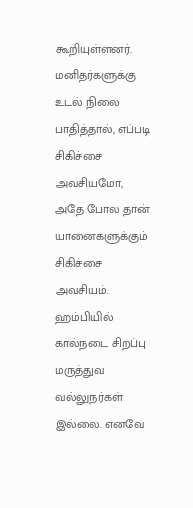கூறியுள்ளனர்.
மனிதர்களுக்கு உடல் நிலை பாதித்தால், எப்படி சிகிச்சை அவசியமோ, அதே போல தான் யானைகளுக்கும் சிகிச்சை அவசியம். ஹம்பியில் கால்நடை சிறப்பு மருத்துவ வல்லுநர்கள் இல்லை. எனவே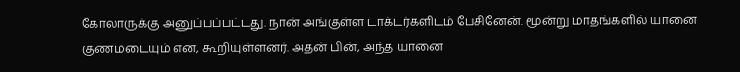கோலாருக்கு அனுப்பப்பட்டது. நான் அங்குள்ள டாக்டர்களிடம் பேசினேன். மூன்று மாதங்களில் யானை குணமடையும் என, கூறியுள்ளனர். அதன் பின், அந்த யானை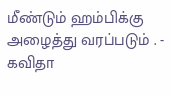மீண்டும் ஹம்பிக்கு அழைத்து வரப்படும் . - கவிதா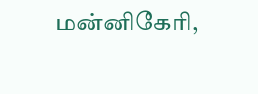மன்னிகேரி,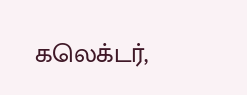கலெக்டர்,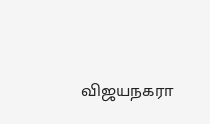விஜயநகரா